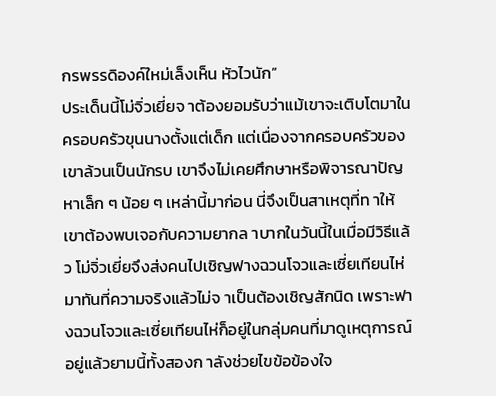กรพรรดิองค์ใหม่เล็งเห็น หัวไวนัก”
ประเด็นนี้โม่จิ่วเยี่ยจ าต้องยอมรับว่าแม้เขาจะเติบโตมาในครอบครัวขุนนางตั้งแต่เด็ก แต่เนื่องจากครอบครัวของเขาล้วนเป็นนักรบ เขาจึงไม่เคยศึกษาหรือพิจารณาปัญหาเล็ก ๆ น้อย ๆ เหล่านี้มาก่อน นี่จึงเป็นสาเหตุที่ท าให้เขาต้องพบเจอกับความยากล าบากในวันนี้ในเมื่อมีวิธีแล้ว โม่จิ่วเยี่ยจึงส่งคนไปเชิญฟางฉวนโจวและเซี่ยเทียนไห่มาทันที่ความจริงแล้วไม่จ าเป็นต้องเชิญสักนิด เพราะฟางฉวนโจวและเซี่ยเทียนไห่ก็อยู่ในกลุ่มคนที่มาดูเหตุการณ์อยู่แล้วยามนี้ทั้งสองก าลังช่วยไขข้อข้องใจ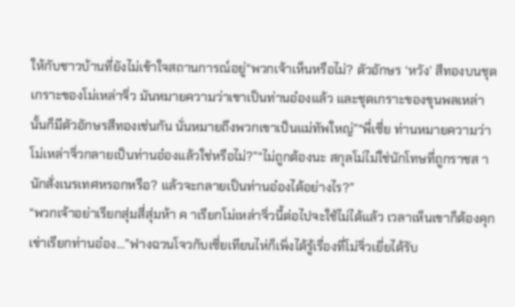ให้กับชาวบ้านที่ยังไม่เข้าใจสถานการณ์อยู่“พวกเจ้าเห็นหรือไม่? ตัวอักษร ‘หวัง’ สีทองบนชุดเกราะของโม่เหล่าจิ่ว มันหมายความว่าเขาเป็นท่านอ๋องแล้ว และชุดเกราะของขุนพลเหล่านั้นก็มีตัวอักษรสีทองเช่นกัน นั่นหมายถึงพวกเขาเป็นแม่ทัพใหญ่”“พี่เซี่ย ท่านหมายความว่าโม่เหล่าจิ่วกลายเป็นท่านอ๋องแล้วใช่หรือไม่?”“ไม่ถูกต้องนะ สกุลโม่ไม่ใช่นักโทษที่ถูกราชส านักสั่งเนรเทศหรอกหรือ? แล้วจะกลายเป็นท่านอ๋องได้อย่างไร?”
“พวกเจ้าอย่าเรียกสุ่มสี่สุ่มห้า ค าเรียกโม่เหล่าจิ่วนี้ต่อไปจะใช้ไม่ได้แล้ว เวลาเห็นเขาก็ต้องคุกเข่าเรียกท่านอ๋อง…”ฟางฉวนโจวกับเซี่ยเทียนไห่ก็เพิ่งได้รู้เรื่องที่โม่จิ่วเยี่ยได้รับ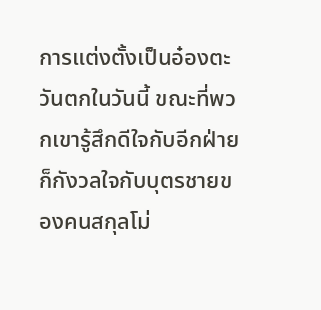การแต่งตั้งเป็นอ๋องตะวันตกในวันนี้ ขณะที่พวกเขารู้สึกดีใจกับอีกฝ่าย ก็กังวลใจกับบุตรชายของคนสกุลโม่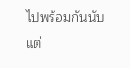ไปพร้อมกันนับแต่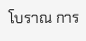โบราณ การ